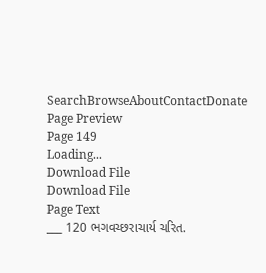SearchBrowseAboutContactDonate
Page Preview
Page 149
Loading...
Download File
Download File
Page Text
___ 120 ભગવચ્છરાચાર્ય ચરિત.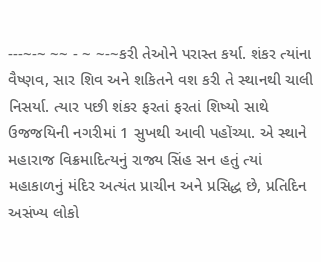---~-~ ~~ - ~ ~-~કરી તેઓને પરાસ્ત કર્યા. શંકર ત્યાંના વૈષ્ણવ, સાર શિવ અને શકિતને વશ કરી તે સ્થાનથી ચાલી નિસર્યા. ત્યાર પછી શંકર ફરતાં ફરતાં શિષ્યો સાથે ઉજજયિની નગરીમાં 1 સુખથી આવી પહોંચ્યા. એ સ્થાને મહારાજ વિક્રમાદિત્યનું રાજ્ય સિંહ સન હતું ત્યાં મહાકાળનું મંદિર અત્યંત પ્રાચીન અને પ્રસિદ્ધ છે, પ્રતિદિન અસંખ્ય લોકો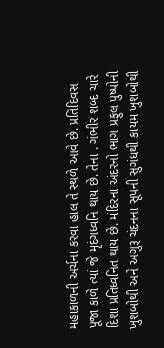મહાકાળની અર્ચના કરવા હાલ તે સ્થળે આવે છે. પ્રતિદિવસ પૂજા કાળે ત્યાં જે મૃદંગધ્વનિ થાય છે. તેના . ગંભીર શબ્દ ચારે દિશા પ્રતિધ્વનિત થાય છે. મંદિરના અંદરનો ભાગ પ્રફુલ પુષ્પોની ખુશબોથી અને અગુરૂ ચંદનના સૂપની સુગંધથી કાયમ ખુશબોથી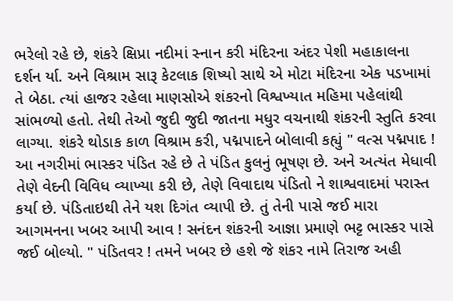ભરેલો રહે છે, શંકરે ક્ષિપ્રા નદીમાં સ્નાન કરી મંદિરના અંદર પેશી મહાકાલના દર્શન ર્યા. અને વિશ્રામ સારૂ કેટલાક શિષ્યો સાથે એ મોટા મંદિરના એક પડખામાં તે બેઠા. ત્યાં હાજર રહેલા માણસોએ શંકરનો વિશ્વખ્યાત મહિમા પહેલાંથી સાંભળ્યો હતો. તેથી તેઓ જુદી જુદી જાતના મધુર વચનાથી શંકરની સ્તુતિ કરવા લાગ્યા. શંકરે થોડાક કાળ વિશ્રામ કરી, પદ્મપાદને બોલાવી કહ્યું " વત્સ પદ્મપાદ ! આ નગરીમાં ભાસ્કર પંડિત રહે છે તે પંડિત કુલનું ભૂષણ છે. અને અત્યંત મેધાવી તેણે વેદની વિવિધ વ્યાખ્યા કરી છે, તેણે વિવાદાથ પંડિતો ને શાશ્વવાદમાં પરાસ્ત કર્યા છે. પંડિતાઇથી તેને યશ દિગંત વ્યાપી છે. તું તેની પાસે જઈ મારા આગમનના ખબર આપી આવ ! સનંદન શંકરની આજ્ઞા પ્રમાણે ભટ્ટ ભાસ્કર પાસે જઈ બોલ્યો. " પંડિતવર ! તમને ખબર છે હશે જે શંકર નામે તિરાજ અહી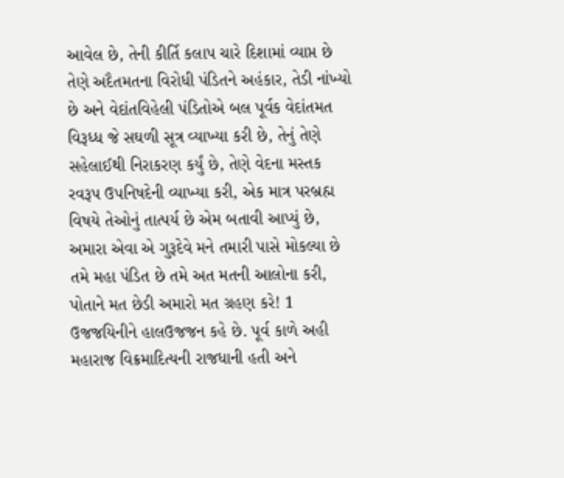આવેલ છે, તેની કીર્તિ કલાપ ચારે દિશામાં વ્યાપ્ત છે તેણે અદૈતમતના વિરોધી પંડિતને અહંકાર, તેડી નાંખ્યો છે અને વેદાંતવિહેલી પંડિતોએ બલ પૂર્વક વેદાંતમત વિરૂધ્ધ જે સઘળી સૂત્ર વ્યાખ્યા કરી છે, તેનું તેણે સહેલાઈથી નિરાકરણ કર્યું છે, તેણે વેદના મસ્તક રવરૂપ ઉપનિષદેની વ્યાખ્યા કરી, એક માત્ર પરબ્રહ્મ વિષયે તેઓનું તાત્પર્ય છે એમ બતાવી આપ્યું છે, અમારા એવા એ ગુરૂદેવે મને તમારી પાસે મોકલ્યા છે તમે મહા પંડિત છે તમે અત મતની આલોના કરી, પોતાને મત છેડી અમારો મત ગ્રહણ કરે! 1 ઉજજયિનીને હાલઉજજન કહે છે. પૂર્વ કાળે અહી મહારાજ વિક્રમાદિત્યની રાજધાની હતી અને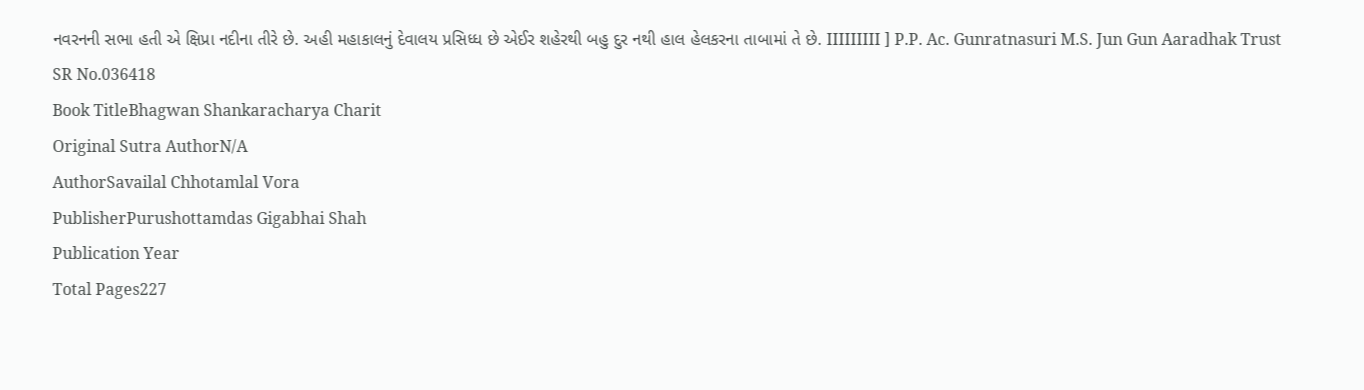નવરનની સભા હતી એ ક્ષિપ્રા નદીના તીરે છે. અહી મહાકાલનું દેવાલય પ્રસિધ્ધ છે એઈર શહેરથી બહુ દુર નથી હાલ હેલકરના તાબામાં તે છે. IIIIIIIII ] P.P. Ac. Gunratnasuri M.S. Jun Gun Aaradhak Trust
SR No.036418
Book TitleBhagwan Shankaracharya Charit
Original Sutra AuthorN/A
AuthorSavailal Chhotamlal Vora
PublisherPurushottamdas Gigabhai Shah
Publication Year
Total Pages227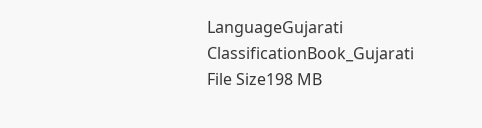LanguageGujarati
ClassificationBook_Gujarati
File Size198 MB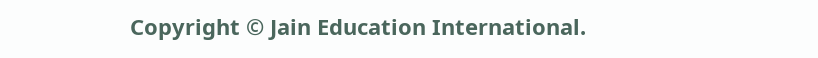Copyright © Jain Education International.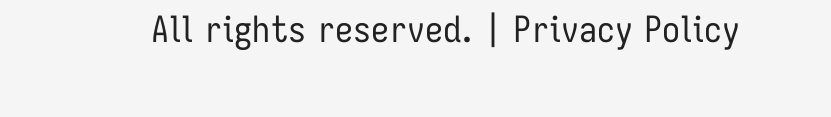All rights reserved. | Privacy Policy